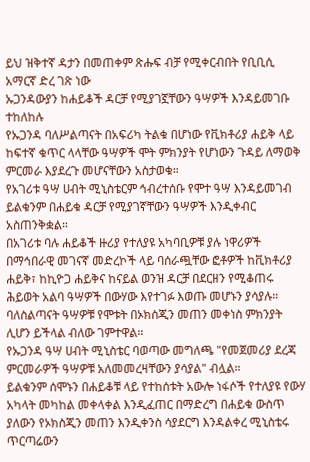ይህ ዝቅተኛ ዳታን በመጠቀም ጽሑፍ ብቻ የሚቀርብበት የቢቢሲ አማርኛ ድረ ገጽ ነው
ኡጋንዳውያን ከሐይቆች ዳርቻ የሚያገኟቸውን ዓሣዎች እንዳይመገቡ ተከለከሉ
የኡጋንዳ ባለሥልጣናት በአፍሪካ ትልቁ በሆነው የቪክቶሪያ ሐይቅ ላይ ከፍተኛ ቁጥር ላላቸው ዓሣዎች ሞት ምክንያት የሆነውን ጉዳይ ለማወቅ ምርመራ እያደረጉ መሆናቸውን አስታወቁ።
የአገሪቱ ዓሣ ሀብት ሚኒስቴርም ኅብረተሰቡ የሞተ ዓሣ እንዳይመገብ ይልቁንም በሐይቁ ዳርቻ የሚያገኛቸውን ዓሣዎች እንዲቀብር አስጠንቅቋል።
በአገሪቱ ባሉ ሐይቆች ዙሪያ የተለያዩ አካባቢዎቹ ያሉ ነዋሪዎች በማኅበራዊ መገናኛ መድረኮች ላይ ባሰራጯቸው ፎቶዎች ከቪክቶሪያ ሐይቅ፣ ከኪዮጋ ሐይቅና ከናይል ወንዝ ዳርቻ በደርዘን የሚቆጠሩ ሕይወት አልባ ዓሣዎች በውሃው እየተገፉ እወጡ መሆኑን ያሳያሉ።
ባለስልጣናት ዓሣዎቹ የሞቱት በኦክስጂን መጠን መቀነስ ምክንያት ሊሆን ይችላል ብለው ገምተዋል።
የኡጋንዳ ዓሣ ሀብት ሚኒስቴር ባወጣው መግለጫ "የመጀመሪያ ደረጃ ምርመራዎች ዓሣዎቹ አለመመረዛቸውን ያሳያል" ብሏል።
ይልቁንም ሰሞኑን በሐይቆቹ ላይ የተከሰቱት አውሎ ነፋሶች የተለያዩ የውሃ አካላት መካከል መቀላቀል እንዲፈጠር በማድረግ በሐይቁ ውስጥ ያለውን የኦክስጂን መጠን እንዲቀንስ ሳያደርግ እንዳልቀረ ሚኒስቴሩ ጥርጣሬውን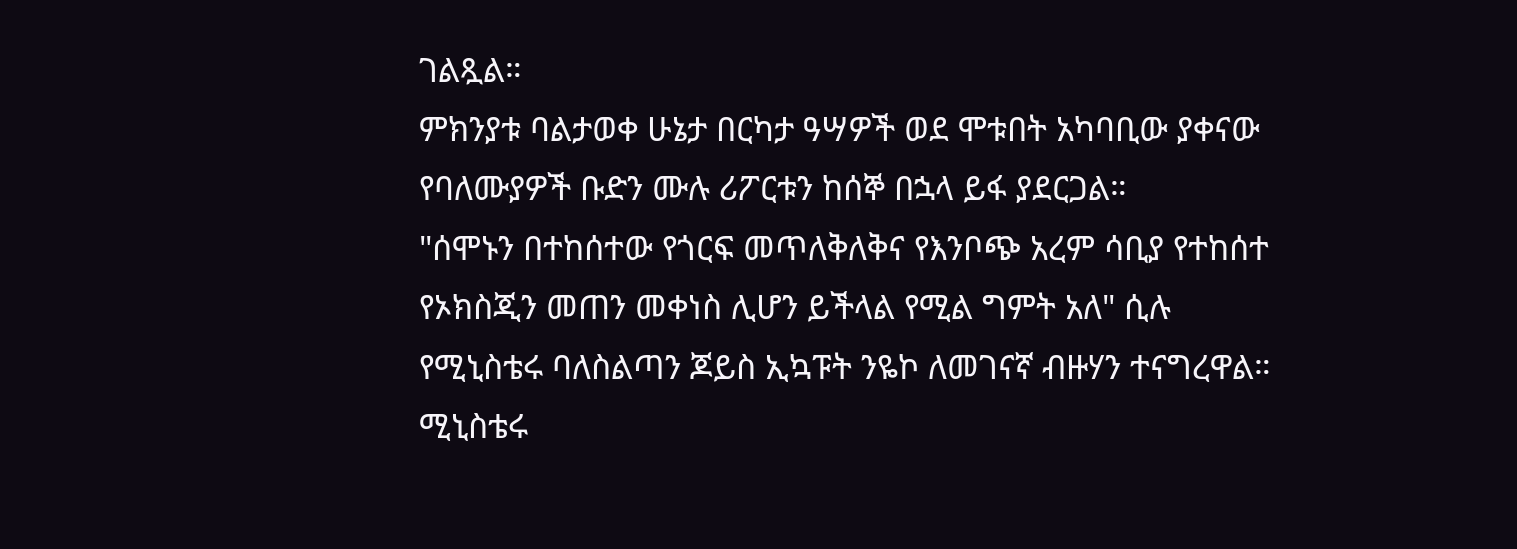ገልጿል።
ምክንያቱ ባልታወቀ ሁኔታ በርካታ ዓሣዎች ወደ ሞቱበት አካባቢው ያቀናው የባለሙያዎች ቡድን ሙሉ ሪፖርቱን ከሰኞ በኋላ ይፋ ያደርጋል።
"ሰሞኑን በተከሰተው የጎርፍ መጥለቅለቅና የእንቦጭ አረም ሳቢያ የተከሰተ የኦክስጂን መጠን መቀነስ ሊሆን ይችላል የሚል ግምት አለ" ሲሉ የሚኒስቴሩ ባለስልጣን ጆይስ ኢኳፑት ንዬኮ ለመገናኛ ብዙሃን ተናግረዋል።
ሚኒስቴሩ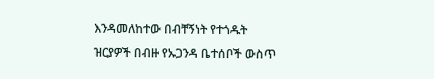እንዳመለከተው በብቸኝነት የተጎዱት ዝርያዎች በብዙ የኡጋንዳ ቤተሰቦች ውስጥ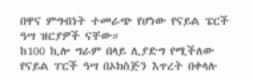በዋና ምግብነት ተመራጭ የሆነው የናይል ፔርች ዓሣ ዝርያዎች ናቸው።
ከ100 ኪሎ ግራም በላይ ሊያድግ የሚችለው የናይል ፐርች ዓሣ በኦክስጅን እጥረት በቀላሉ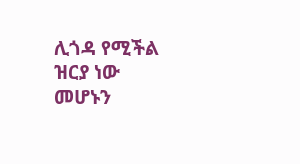ሊጎዳ የሚችል ዝርያ ነው መሆኑን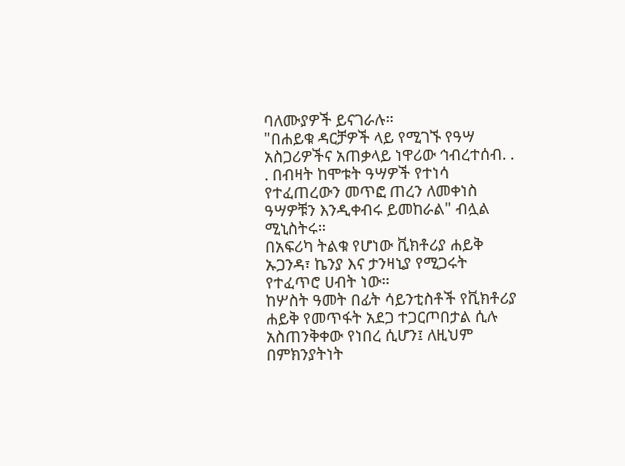ባለሙያዎች ይናገራሉ።
"በሐይቁ ዳርቻዎች ላይ የሚገኙ የዓሣ አስጋሪዎችና አጠቃላይ ነዋሪው ኅብረተሰብ. . . በብዛት ከሞቱት ዓሣዎች የተነሳ የተፈጠረውን መጥፎ ጠረን ለመቀነስ ዓሣዎቹን እንዲቀብሩ ይመከራል" ብሏል ሚኒስትሩ።
በአፍሪካ ትልቁ የሆነው ቪክቶሪያ ሐይቅ ኡጋንዳ፣ ኬንያ እና ታንዛኒያ የሚጋሩት የተፈጥሮ ሀብት ነው።
ከሦስት ዓመት በፊት ሳይንቲስቶች የቪክቶሪያ ሐይቅ የመጥፋት አደጋ ተጋርጦበታል ሲሉ አስጠንቅቀው የነበረ ሲሆን፤ ለዚህም በምክንያትነት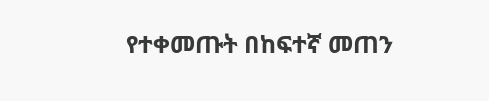የተቀመጡት በከፍተኛ መጠን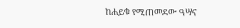ከሐይቁ የሚጠመደው ዓሣና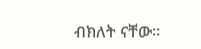ብክለት ናቸው።